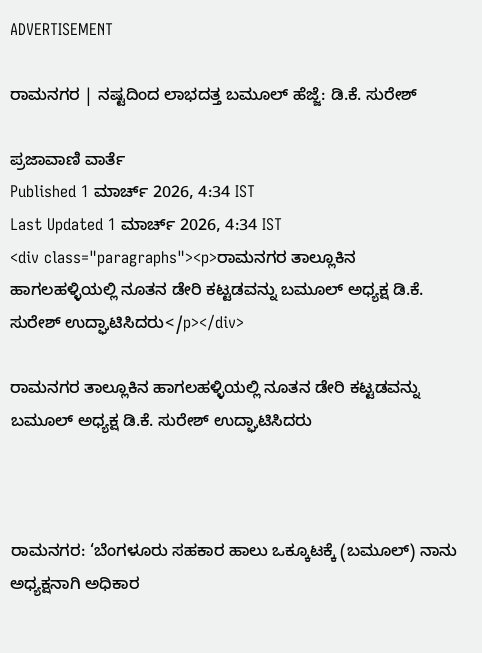ADVERTISEMENT

ರಾಮನಗರ | ನಷ್ಟದಿಂದ ಲಾಭದತ್ತ ಬಮೂಲ್ ಹೆಜ್ಜೆ: ಡಿ.ಕೆ. ಸುರೇಶ್

ಪ್ರಜಾವಾಣಿ ವಾರ್ತೆ
Published 1 ಮಾರ್ಚ್ 2026, 4:34 IST
Last Updated 1 ಮಾರ್ಚ್ 2026, 4:34 IST
<div class="paragraphs"><p>ರಾಮನಗರ ತಾಲ್ಲೂಕಿನ ಹಾಗಲಹಳ್ಳಿಯಲ್ಲಿ ನೂತನ ಡೇರಿ ಕಟ್ಟಡವನ್ನು ಬಮೂಲ್ ಅಧ್ಯಕ್ಷ ಡಿ.ಕೆ. ಸುರೇಶ್ ಉದ್ಘಾಟಿಸಿದರು</p></div>

ರಾಮನಗರ ತಾಲ್ಲೂಕಿನ ಹಾಗಲಹಳ್ಳಿಯಲ್ಲಿ ನೂತನ ಡೇರಿ ಕಟ್ಟಡವನ್ನು ಬಮೂಲ್ ಅಧ್ಯಕ್ಷ ಡಿ.ಕೆ. ಸುರೇಶ್ ಉದ್ಘಾಟಿಸಿದರು



ರಾಮನಗರ: ‘ಬೆಂಗಳೂರು ಸಹಕಾರ ಹಾಲು ಒಕ್ಕೂಟಕ್ಕೆ (ಬಮೂಲ್‌) ನಾನು ಅಧ್ಯಕ್ಷನಾಗಿ ಅಧಿಕಾರ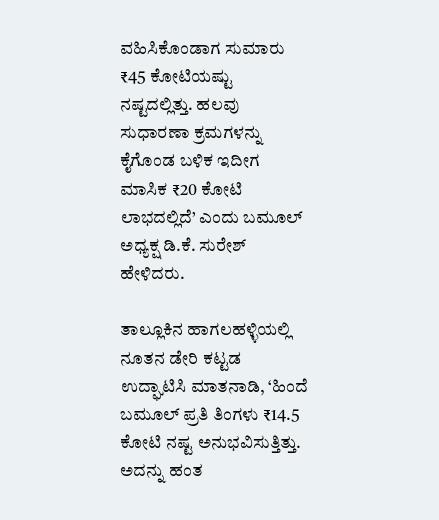ವಹಿಸಿಕೊಂಡಾಗ ಸುಮಾರು ₹45 ಕೋಟಿಯಷ್ಟು ನಷ್ಟದಲ್ಲಿತ್ತು. ಹಲವು ಸುಧಾರಣಾ ಕ್ರಮಗಳನ್ನು ಕೈಗೊಂಡ ಬಳಿಕ ಇದೀಗ ಮಾಸಿಕ ₹20 ಕೋಟಿ ಲಾಭದಲ್ಲಿದೆ’ ಎಂದು ಬಮೂಲ್ ಅಧ್ಯಕ್ಷ ಡಿ.ಕೆ. ಸುರೇಶ್ ಹೇಳಿದರು.

ತಾಲ್ಲೂಕಿನ ಹಾಗಲಹಳ್ಳಿಯಲ್ಲಿ ನೂತನ ಡೇರಿ ಕಟ್ಟಡ ಉದ್ಘಾಟಿಸಿ ಮಾತನಾಡಿ, ‘ಹಿಂದೆ ಬಮೂಲ್‌ ಪ್ರತಿ ತಿಂಗಳು ₹14.5 ಕೋಟಿ ನಷ್ಟ ಅನುಭವಿಸುತ್ತಿತ್ತು. ಅದನ್ನು ಹಂತ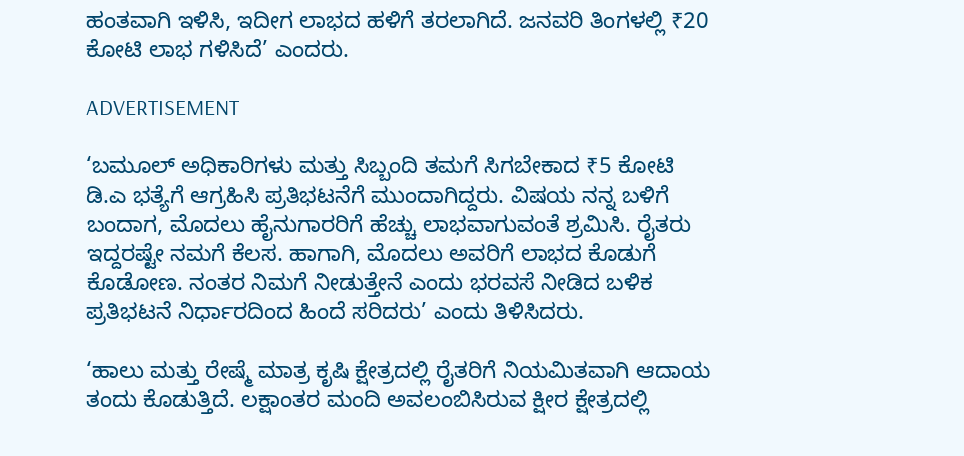ಹಂತವಾಗಿ ಇಳಿಸಿ, ಇದೀಗ ಲಾಭದ ಹಳಿಗೆ ತರಲಾಗಿದೆ. ಜನವರಿ ತಿಂಗಳಲ್ಲಿ ₹20 ಕೋಟಿ ಲಾಭ ಗಳಿಸಿದೆ’ ಎಂದರು.

ADVERTISEMENT

‘ಬಮೂಲ್ ಅಧಿಕಾರಿಗಳು ಮತ್ತು ಸಿಬ್ಬಂದಿ ತಮಗೆ ಸಿಗಬೇಕಾದ ₹5 ಕೋಟಿ ಡಿ.ಎ ಭತ್ಯೆಗೆ ಆಗ್ರಹಿಸಿ ಪ್ರತಿಭಟನೆಗೆ ಮುಂದಾಗಿದ್ದರು. ವಿಷಯ ನನ್ನ ಬಳಿಗೆ ಬಂದಾಗ, ಮೊದಲು ಹೈನುಗಾರರಿಗೆ ಹೆಚ್ಚು ಲಾಭವಾಗುವಂತೆ ಶ್ರಮಿಸಿ. ರೈತರು ಇದ್ದರಷ್ಟೇ ನಮಗೆ ಕೆಲಸ. ಹಾಗಾಗಿ, ಮೊದಲು ಅವರಿಗೆ ಲಾಭದ ಕೊಡುಗೆ ಕೊಡೋಣ. ನಂತರ ನಿಮಗೆ ನೀಡುತ್ತೇನೆ ಎಂದು ಭರವಸೆ ನೀಡಿದ ಬಳಿಕ ಪ್ರತಿಭಟನೆ ನಿರ್ಧಾರದಿಂದ ಹಿಂದೆ ಸರಿದರು’ ಎಂದು ತಿಳಿಸಿದರು.

‘ಹಾಲು ಮತ್ತು ರೇಷ್ಮೆ ಮಾತ್ರ ಕೃಷಿ ಕ್ಷೇತ್ರದಲ್ಲಿ ರೈತರಿಗೆ ನಿಯಮಿತವಾಗಿ ಆದಾಯ ತಂದು ಕೊಡುತ್ತಿದೆ. ಲಕ್ಷಾಂತರ ಮಂದಿ ಅವಲಂಬಿಸಿರುವ ಕ್ಷೀರ ಕ್ಷೇತ್ರದಲ್ಲಿ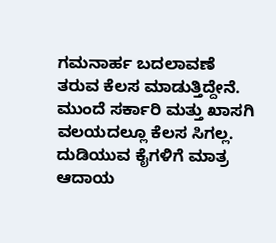ಗಮನಾರ್ಹ ಬದಲಾವಣೆ ತರುವ ಕೆಲಸ ಮಾಡುತ್ತಿದ್ದೇನೆ. ಮುಂದೆ ಸರ್ಕಾರಿ ಮತ್ತು ಖಾಸಗಿ ವಲಯದಲ್ಲೂ ಕೆಲಸ ಸಿಗಲ್ಲ. ದುಡಿಯುವ ಕೈಗಳಿಗೆ ಮಾತ್ರ ಆದಾಯ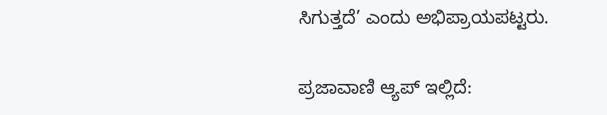ಸಿಗುತ್ತದೆ’ ಎಂದು ಅಭಿಪ್ರಾಯಪಟ್ಟರು.

ಪ್ರಜಾವಾಣಿ ಆ್ಯಪ್ ಇಲ್ಲಿದೆ: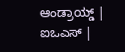ಆಂಡ್ರಾಯ್ಡ್ | ಐಒಎಸ್ |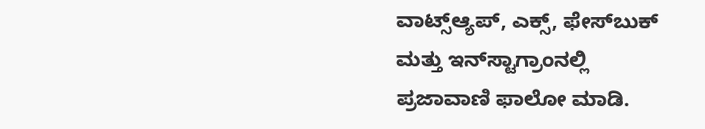ವಾಟ್ಸ್ಆ್ಯಪ್, ಎಕ್ಸ್, ಫೇಸ್‌ಬುಕ್ ಮತ್ತು ಇನ್‌ಸ್ಟಾಗ್ರಾಂನಲ್ಲಿ ಪ್ರಜಾವಾಣಿ ಫಾಲೋ ಮಾಡಿ.